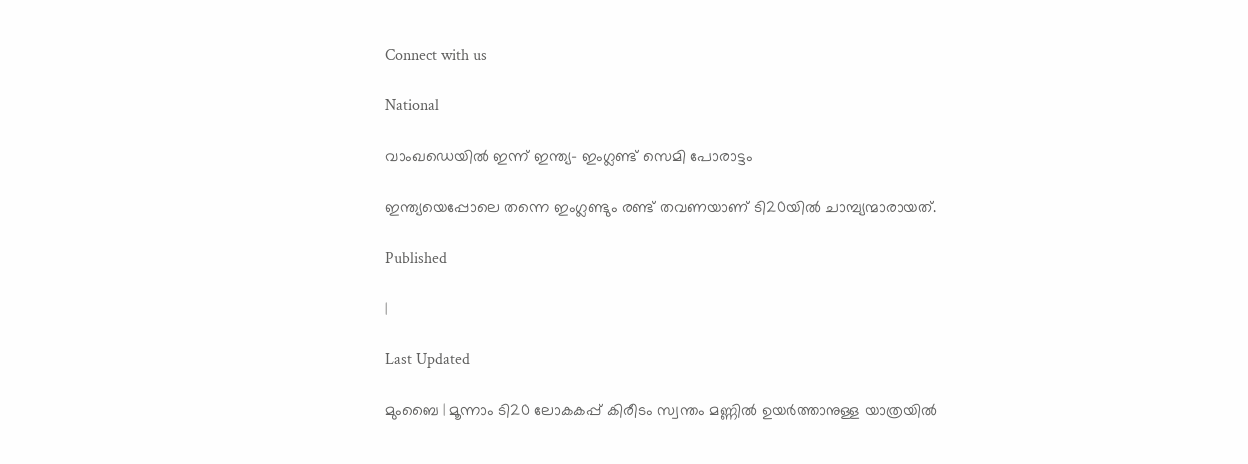Connect with us

National

വാംഖഡെയിൽ ഇന്ന് ഇന്ത്യ- ഇംഗ്ലണ്ട് സെമി പോരാട്ടം

ഇന്ത്യയെപ്പോലെ തന്നെ ഇംഗ്ലണ്ടും രണ്ട് തവണയാണ് ടി20യിൽ ചാമ്പ്യന്മാരായത്.

Published

|

Last Updated

മുംബൈ | മൂന്നാം ടി20 ലോകകപ്പ് കിരീടം സ്വന്തം മണ്ണിൽ ഉയർത്താനുള്ള യാത്രയിൽ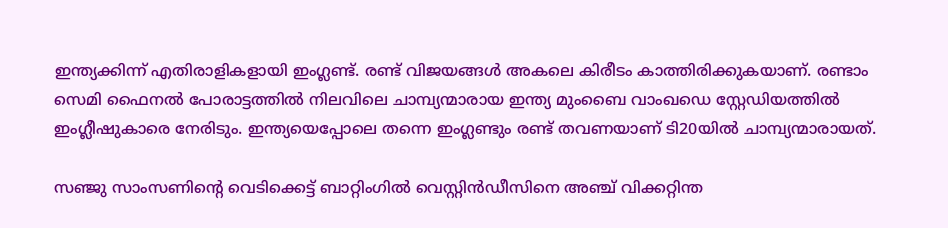ഇന്ത്യക്കിന്ന് എതിരാളികളായി ഇംഗ്ലണ്ട്. രണ്ട് വിജയങ്ങൾ അകലെ കിരീടം കാത്തിരിക്കുകയാണ്. രണ്ടാം സെമി ഫൈനൽ പോരാട്ടത്തിൽ നിലവിലെ ചാമ്പ്യന്മാരായ ഇന്ത്യ മുംബൈ വാംഖഡെ സ്റ്റേഡിയത്തിൽ ഇംഗ്ലീഷുകാരെ നേരിടും. ഇന്ത്യയെപ്പോലെ തന്നെ ഇംഗ്ലണ്ടും രണ്ട് തവണയാണ് ടി20യിൽ ചാമ്പ്യന്മാരായത്.

സഞ്ജു സാംസണിന്റെ വെടിക്കെട്ട് ബാറ്റിംഗിൽ വെസ്റ്റിൻഡീസിനെ അഞ്ച് വിക്കറ്റിന്ത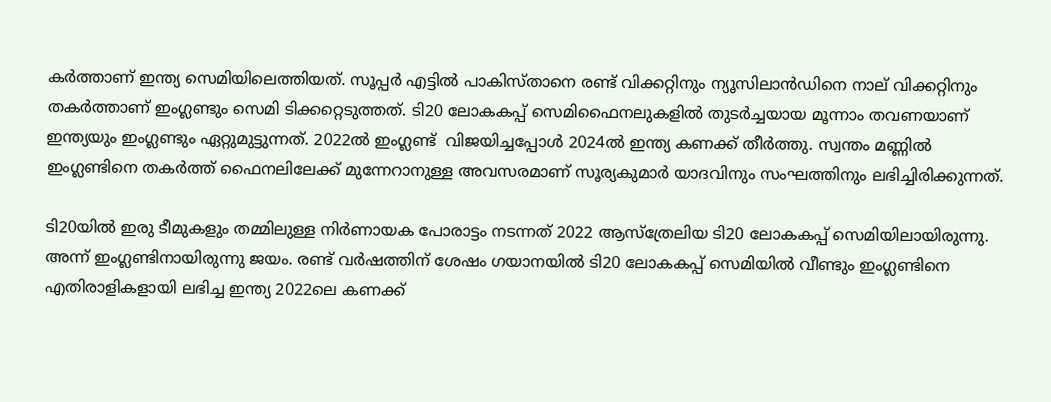കർത്താണ് ഇന്ത്യ സെമിയിലെത്തിയത്. സൂപ്പർ എട്ടിൽ പാകിസ്താനെ രണ്ട് വിക്കറ്റിനും ന്യൂസിലാൻഡിനെ നാല് വിക്കറ്റിനും തകർത്താണ് ഇംഗ്ലണ്ടും സെമി ടിക്കറ്റെടുത്തത്. ടി20 ലോകകപ്പ് സെമിഫൈനലുകളിൽ തുടർച്ചയായ മൂന്നാം തവണയാണ് ഇന്ത്യയും ഇംഗ്ലണ്ടും ഏറ്റുമുട്ടുന്നത്. 2022ൽ ഇംഗ്ലണ്ട്  വിജയിച്ചപ്പോൾ 2024ൽ ഇന്ത്യ കണക്ക് തീർത്തു. സ്വന്തം മണ്ണിൽ ഇംഗ്ലണ്ടിനെ തകർത്ത് ഫൈനലിലേക്ക് മുന്നേറാനുള്ള അവസരമാണ് സൂര്യകുമാർ യാദവിനും സംഘത്തിനും ലഭിച്ചിരിക്കുന്നത്.

ടി20യിൽ ഇരു ടീമുകളും തമ്മിലുള്ള നിർണായക പോരാട്ടം നടന്നത് 2022 ആസ്‌ത്രേലിയ ടി20 ലോകകപ്പ് സെമിയിലായിരുന്നു. അന്ന് ഇംഗ്ലണ്ടിനായിരുന്നു ജയം. രണ്ട് വർഷത്തിന് ശേഷം ഗയാനയിൽ ടി20 ലോകകപ്പ് സെമിയിൽ വീണ്ടും ഇംഗ്ലണ്ടിനെ എതിരാളികളായി ലഭിച്ച ഇന്ത്യ 2022ലെ കണക്ക്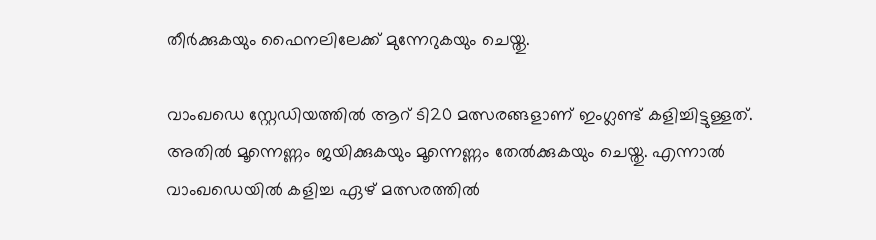തീർക്കുകയും ഫൈനലിലേക്ക് മുന്നേറുകയും ചെയ്തു.

വാംഖഡെ സ്റ്റേഡിയത്തിൽ ആറ് ടി20 മത്സരങ്ങളാണ് ഇംഗ്ലണ്ട് കളിച്ചിട്ടുള്ളത്. അതിൽ മൂന്നെണ്ണം ജയിക്കുകയും മൂന്നെണ്ണം തേൽക്കുകയും ചെയ്തു. എന്നാൽ വാംഖഡെയിൽ കളിച്ച ഏഴ് മത്സരത്തിൽ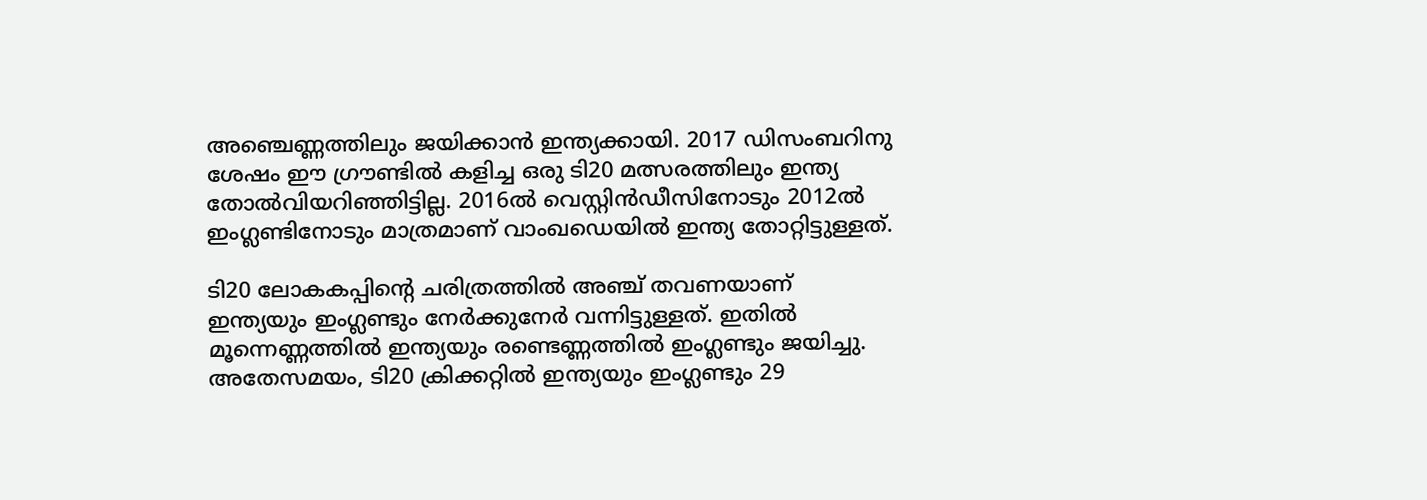അഞ്ചെണ്ണത്തിലും ജയിക്കാൻ ഇന്ത്യക്കായി. 2017 ഡിസംബറിനു ശേഷം ഈ ഗ്രൗണ്ടിൽ കളിച്ച ഒരു ടി20 മത്സരത്തിലും ഇന്ത്യ തോൽവിയറിഞ്ഞിട്ടില്ല. 2016ൽ വെസ്റ്റിൻഡീസിനോടും 2012ൽ ഇംഗ്ലണ്ടിനോടും മാത്രമാണ് വാംഖഡെയിൽ ഇന്ത്യ തോറ്റിട്ടുള്ളത്.

ടി20 ലോകകപ്പിന്റെ ചരിത്രത്തിൽ അഞ്ച് തവണയാണ് ഇന്ത്യയും ഇംഗ്ലണ്ടും നേർക്കുനേർ വന്നിട്ടുള്ളത്. ഇതിൽ മൂന്നെണ്ണത്തിൽ ഇന്ത്യയും രണ്ടെണ്ണത്തിൽ ഇംഗ്ലണ്ടും ജയിച്ചു. അതേസമയം, ടി20 ക്രിക്കറ്റിൽ ഇന്ത്യയും ഇംഗ്ലണ്ടും 29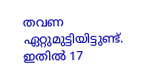തവണ ഏറ്റുമുട്ടിയിട്ടുണ്ട്. ഇതിൽ 17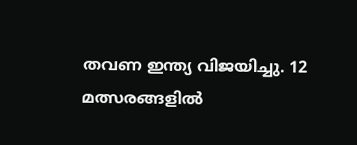തവണ ഇന്ത്യ വിജയിച്ചു. 12 മത്സരങ്ങളിൽ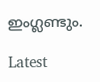ഇംഗ്ലണ്ടും.

Latest